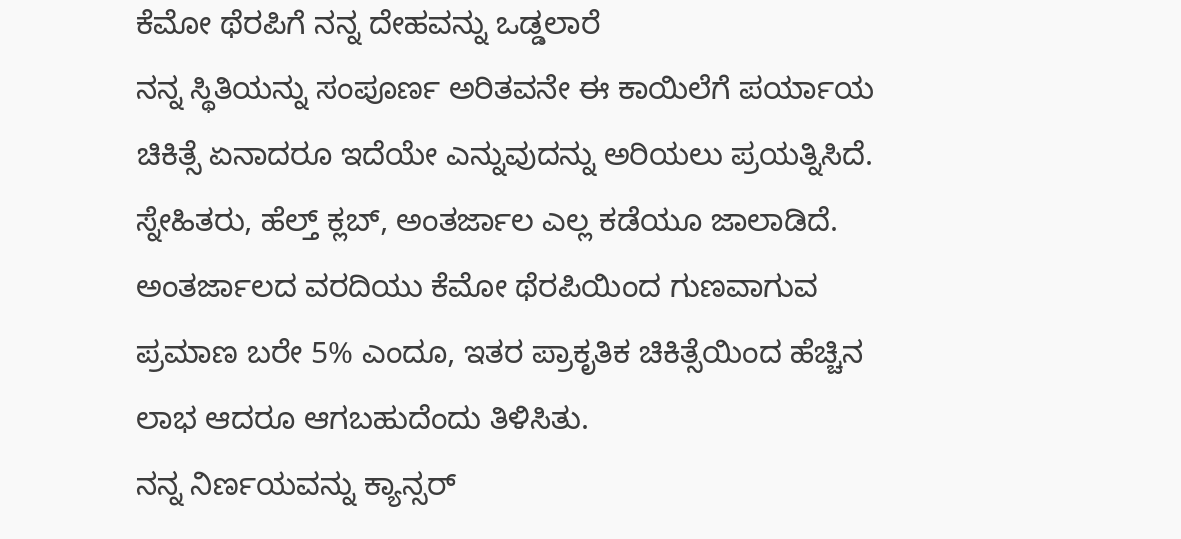ಕೆಮೋ ಥೆರಪಿಗೆ ನನ್ನ ದೇಹವನ್ನು ಒಡ್ಡಲಾರೆ
ನನ್ನ ಸ್ಥಿತಿಯನ್ನು ಸಂಪೂರ್ಣ ಅರಿತವನೇ ಈ ಕಾಯಿಲೆಗೆ ಪರ್ಯಾಯ ಚಿಕಿತ್ಸೆ ಏನಾದರೂ ಇದೆಯೇ ಎನ್ನುವುದನ್ನು ಅರಿಯಲು ಪ್ರಯತ್ನಿಸಿದೆ. ಸ್ನೇಹಿತರು, ಹೆಲ್ತ್ ಕ್ಲಬ್, ಅಂತರ್ಜಾಲ ಎಲ್ಲ ಕಡೆಯೂ ಜಾಲಾಡಿದೆ. ಅಂತರ್ಜಾಲದ ವರದಿಯು ಕೆಮೋ ಥೆರಪಿಯಿಂದ ಗುಣವಾಗುವ ಪ್ರಮಾಣ ಬರೇ 5% ಎಂದೂ, ಇತರ ಪ್ರಾಕೃತಿಕ ಚಿಕಿತ್ಸೆಯಿಂದ ಹೆಚ್ಚಿನ ಲಾಭ ಆದರೂ ಆಗಬಹುದೆಂದು ತಿಳಿಸಿತು.
ನನ್ನ ನಿರ್ಣಯವನ್ನು ಕ್ಯಾನ್ಸರ್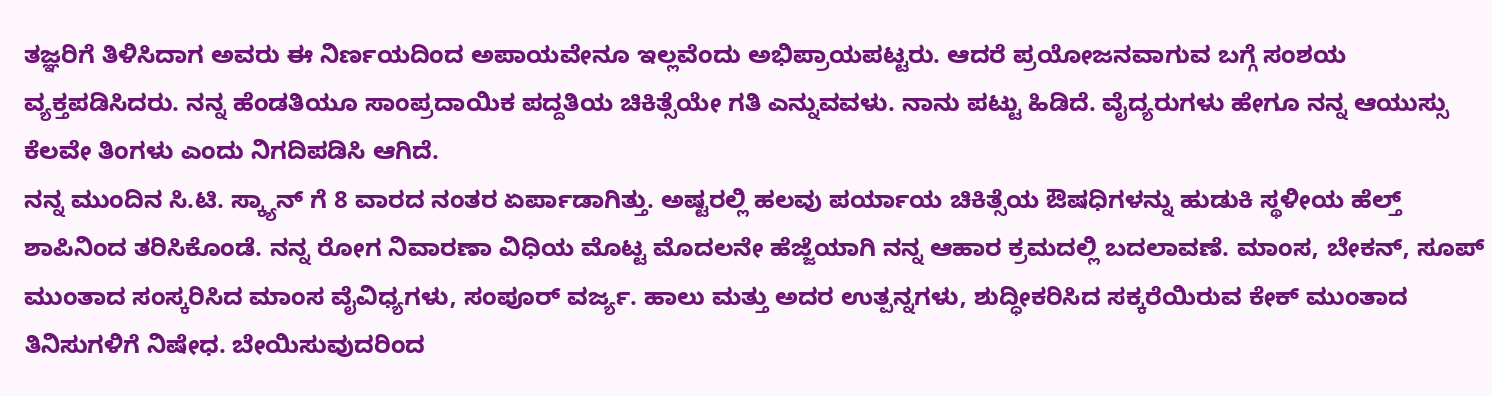ತಜ್ಞರಿಗೆ ತಿಳಿಸಿದಾಗ ಅವರು ಈ ನಿರ್ಣಯದಿಂದ ಅಪಾಯವೇನೂ ಇಲ್ಲವೆಂದು ಅಭಿಪ್ರಾಯಪಟ್ಟರು. ಆದರೆ ಪ್ರಯೋಜನವಾಗುವ ಬಗ್ಗೆ ಸಂಶಯ ವ್ಯಕ್ತಪಡಿಸಿದರು. ನನ್ನ ಹೆಂಡತಿಯೂ ಸಾಂಪ್ರದಾಯಿಕ ಪದ್ದತಿಯ ಚಿಕಿತ್ಸೆಯೇ ಗತಿ ಎನ್ನುವವಳು. ನಾನು ಪಟ್ಟು ಹಿಡಿದೆ. ವೈದ್ಯರುಗಳು ಹೇಗೂ ನನ್ನ ಆಯುಸ್ಸು ಕೆಲವೇ ತಿಂಗಳು ಎಂದು ನಿಗದಿಪಡಿಸಿ ಆಗಿದೆ.
ನನ್ನ ಮುಂದಿನ ಸಿ.ಟಿ. ಸ್ಕ್ಯಾನ್ ಗೆ 8 ವಾರದ ನಂತರ ಏರ್ಪಾಡಾಗಿತ್ತು. ಅಷ್ಟರಲ್ಲಿ ಹಲವು ಪರ್ಯಾಯ ಚಿಕಿತ್ಸೆಯ ಔಷಧಿಗಳನ್ನು ಹುಡುಕಿ ಸ್ಥಳೀಯ ಹೆಲ್ತ್ ಶಾಪಿನಿಂದ ತರಿಸಿಕೊಂಡೆ. ನನ್ನ ರೋಗ ನಿವಾರಣಾ ವಿಧಿಯ ಮೊಟ್ಟ ಮೊದಲನೇ ಹೆಜ್ಜೆಯಾಗಿ ನನ್ನ ಆಹಾರ ಕ್ರಮದಲ್ಲಿ ಬದಲಾವಣೆ. ಮಾಂಸ, ಬೇಕನ್, ಸೂಪ್ ಮುಂತಾದ ಸಂಸ್ಕರಿಸಿದ ಮಾಂಸ ವೈವಿಧ್ಯಗಳು, ಸಂಪೂರ್ ವರ್ಜ್ಯ. ಹಾಲು ಮತ್ತು ಅದರ ಉತ್ಪನ್ನಗಳು, ಶುದ್ಧೀಕರಿಸಿದ ಸಕ್ಕರೆಯಿರುವ ಕೇಕ್ ಮುಂತಾದ ತಿನಿಸುಗಳಿಗೆ ನಿಷೇಧ. ಬೇಯಿಸುವುದರಿಂದ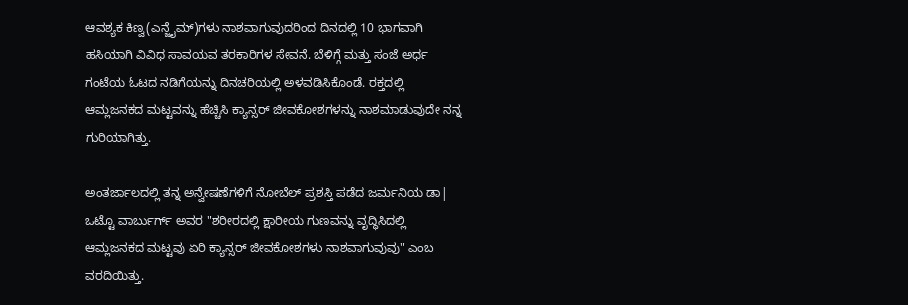ಆವಶ್ಯಕ ಕಿಣ್ವ(ಎನ್ಜೈಮ್)ಗಳು ನಾಶವಾಗುವುದರಿಂದ ದಿನದಲ್ಲಿ 10 ಭಾಗವಾಗಿ ಹಸಿಯಾಗಿ ವಿವಿಧ ಸಾವಯವ ತರಕಾರಿಗಳ ಸೇವನೆ. ಬೆಳಿಗ್ಗೆ ಮತ್ತು ಸಂಜೆ ಅರ್ಧ ಗಂಟೆಯ ಓಟದ ನಡಿಗೆಯನ್ನು ದಿನಚರಿಯಲ್ಲಿ ಅಳವಡಿಸಿಕೊಂಡೆ. ರಕ್ತದಲ್ಲಿ ಆಮ್ಲಜನಕದ ಮಟ್ಟವನ್ನು ಹೆಚ್ಚಿಸಿ ಕ್ಯಾನ್ಸರ್ ಜೀವಕೋಶಗಳನ್ನು ನಾಶಮಾಡುವುದೇ ನನ್ನ ಗುರಿಯಾಗಿತ್ತು.

ಅಂತರ್ಜಾಲದಲ್ಲಿ ತನ್ನ ಅನ್ವೇಷಣೆಗಳಿಗೆ ನೋಬೆಲ್ ಪ್ರಶಸ್ತಿ ಪಡೆದ ಜರ್ಮನಿಯ ಡಾ| ಒಟ್ಟೊ ವಾರ್ಬುರ್ಗ್ ಅವರ "ಶರೀರದಲ್ಲಿ ಕ್ಷಾರೀಯ ಗುಣವನ್ನು ವೃದ್ಧಿಸಿದಲ್ಲಿ ಆಮ್ಲಜನಕದ ಮಟ್ಟವು ಏರಿ ಕ್ಯಾನ್ಸರ್ ಜೀವಕೋಶಗಳು ನಾಶವಾಗುವುವು" ಎಂಬ ವರದಿಯಿತ್ತು.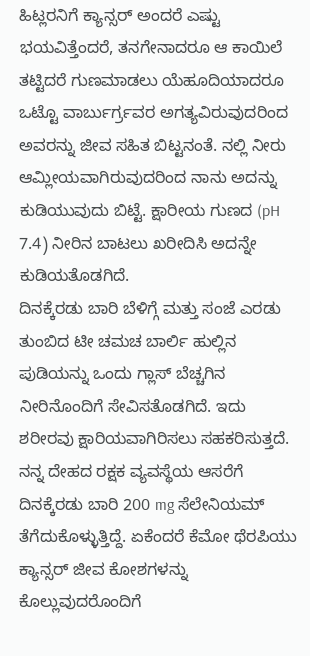ಹಿಟ್ಲರನಿಗೆ ಕ್ಯಾನ್ಸರ್ ಅಂದರೆ ಎಷ್ಟು ಭಯವಿತ್ತೆಂದರೆ, ತನಗೇನಾದರೂ ಆ ಕಾಯಿಲೆ ತಟ್ಟಿದರೆ ಗುಣಮಾಡಲು ಯೆಹೂದಿಯಾದರೂ ಒಟ್ಟೊ ವಾರ್ಬುರ್ಗ್ರವರ ಅಗತ್ಯವಿರುವುದರಿಂದ ಅವರನ್ನು ಜೀವ ಸಹಿತ ಬಿಟ್ಟನಂತೆ. ನಲ್ಲಿ ನೀರು ಆಮ್ಲೀಯವಾಗಿರುವುದರಿಂದ ನಾನು ಅದನ್ನು ಕುಡಿಯುವುದು ಬಿಟ್ಟೆ. ಕ್ಷಾರೀಯ ಗುಣದ (pH 7.4) ನೀರಿನ ಬಾಟಲು ಖರೀದಿಸಿ ಅದನ್ನೇ ಕುಡಿಯತೊಡಗಿದೆ.
ದಿನಕ್ಕೆರಡು ಬಾರಿ ಬೆಳಿಗ್ಗೆ ಮತ್ತು ಸಂಜೆ ಎರಡು ತುಂಬಿದ ಟೀ ಚಮಚ ಬಾರ್ಲಿ ಹುಲ್ಲಿನ ಪುಡಿಯನ್ನು ಒಂದು ಗ್ಲಾಸ್ ಬೆಚ್ಚಗಿನ ನೀರಿನೊಂದಿಗೆ ಸೇವಿಸತೊಡಗಿದೆ. ಇದು ಶರೀರವು ಕ್ಷಾರಿಯವಾಗಿರಿಸಲು ಸಹಕರಿಸುತ್ತದೆ. ನನ್ನ ದೇಹದ ರಕ್ಷಕ ವ್ಯವಸ್ಥೆಯ ಆಸರೆಗೆ ದಿನಕ್ಕೆರಡು ಬಾರಿ 200 mg ಸೆಲೇನಿಯಮ್ ತೆಗೆದುಕೊಳ್ಳುತ್ತಿದ್ದೆ. ಏಕೆಂದರೆ ಕೆಮೋ ಥೆರಪಿಯು ಕ್ಯಾನ್ಸರ್ ಜೀವ ಕೋಶಗಳನ್ನು ಕೊಲ್ಲುವುದರೊಂದಿಗೆ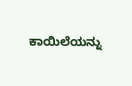ಕಾಯಿಲೆಯನ್ನು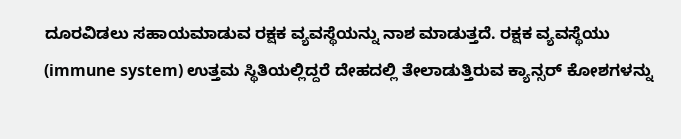ದೂರವಿಡಲು ಸಹಾಯಮಾಡುವ ರಕ್ಷಕ ವ್ಯವಸ್ಥೆಯನ್ನು ನಾಶ ಮಾಡುತ್ತದೆ. ರಕ್ಷಕ ವ್ಯವಸ್ಥೆಯು (immune system) ಉತ್ತಮ ಸ್ಥಿತಿಯಲ್ಲಿದ್ದರೆ ದೇಹದಲ್ಲಿ ತೇಲಾಡುತ್ತಿರುವ ಕ್ಯಾನ್ಸರ್ ಕೋಶಗಳನ್ನು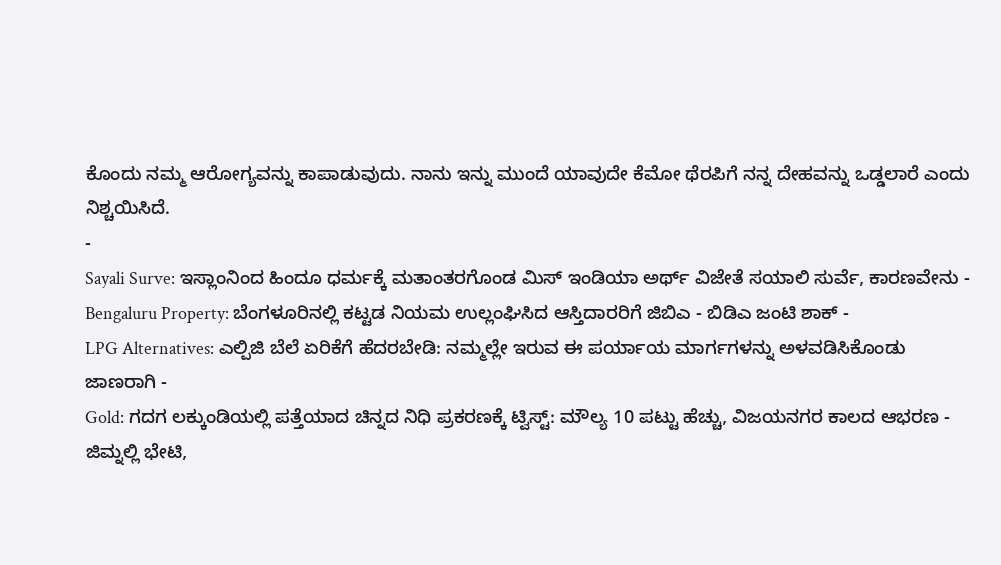ಕೊಂದು ನಮ್ಮ ಆರೋಗ್ಯವನ್ನು ಕಾಪಾಡುವುದು. ನಾನು ಇನ್ನು ಮುಂದೆ ಯಾವುದೇ ಕೆಮೋ ಥೆರಪಿಗೆ ನನ್ನ ದೇಹವನ್ನು ಒಡ್ಡಲಾರೆ ಎಂದು ನಿಶ್ಚಯಿಸಿದೆ.
-
Sayali Surve: ಇಸ್ಲಾಂನಿಂದ ಹಿಂದೂ ಧರ್ಮಕ್ಕೆ ಮತಾಂತರಗೊಂಡ ಮಿಸ್ ಇಂಡಿಯಾ ಅರ್ಥ್ ವಿಜೇತೆ ಸಯಾಲಿ ಸುರ್ವೆ, ಕಾರಣವೇನು -
Bengaluru Property: ಬೆಂಗಳೂರಿನಲ್ಲಿ ಕಟ್ಟಡ ನಿಯಮ ಉಲ್ಲಂಘಿಸಿದ ಆಸ್ತಿದಾರರಿಗೆ ಜಿಬಿಎ - ಬಿಡಿಎ ಜಂಟಿ ಶಾಕ್ -
LPG Alternatives: ಎಲ್ಪಿಜಿ ಬೆಲೆ ಏರಿಕೆಗೆ ಹೆದರಬೇಡಿ: ನಮ್ಮಲ್ಲೇ ಇರುವ ಈ ಪರ್ಯಾಯ ಮಾರ್ಗಗಳನ್ನು ಅಳವಡಿಸಿಕೊಂಡು ಜಾಣರಾಗಿ -
Gold: ಗದಗ ಲಕ್ಕುಂಡಿಯಲ್ಲಿ ಪತ್ತೆಯಾದ ಚಿನ್ನದ ನಿಧಿ ಪ್ರಕರಣಕ್ಕೆ ಟ್ವಿಸ್ಟ್: ಮೌಲ್ಯ 10 ಪಟ್ಟು ಹೆಚ್ಚು, ವಿಜಯನಗರ ಕಾಲದ ಆಭರಣ -
ಜಿಮ್ನಲ್ಲಿ ಭೇಟಿ,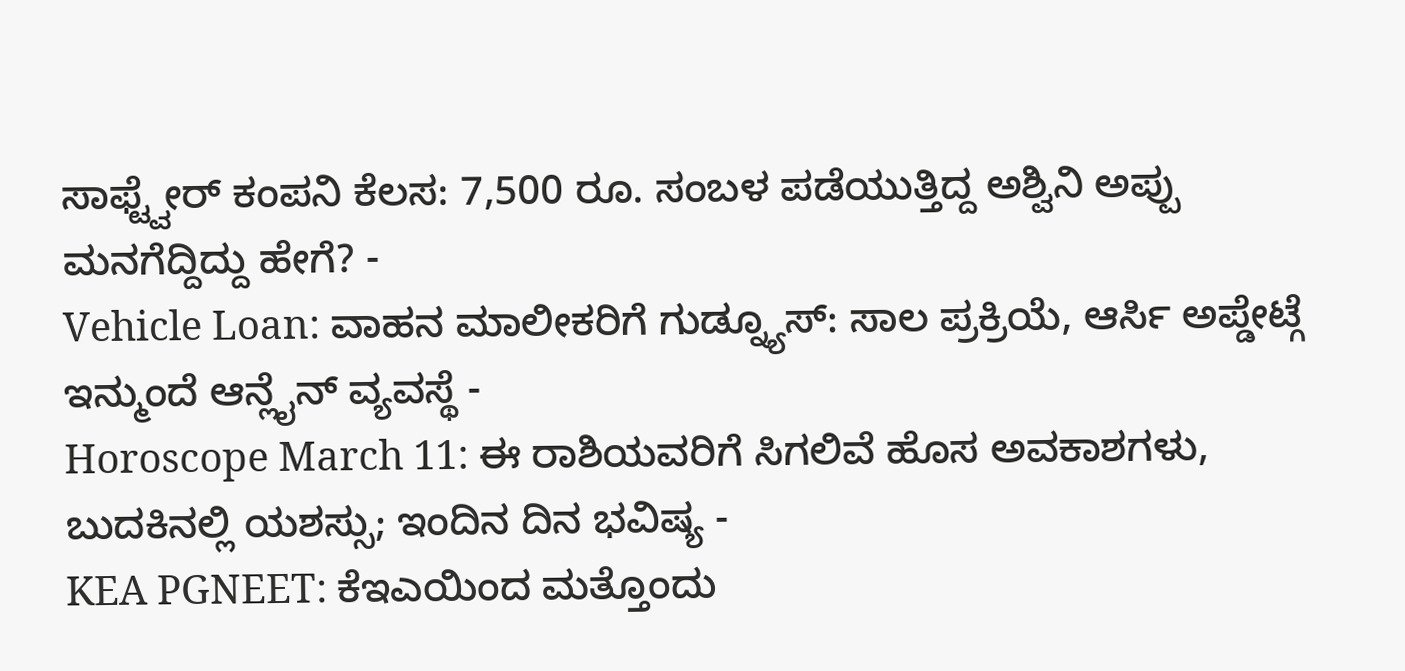ಸಾಫ್ಟ್ವೇರ್ ಕಂಪನಿ ಕೆಲಸ: 7,500 ರೂ. ಸಂಬಳ ಪಡೆಯುತ್ತಿದ್ದ ಅಶ್ವಿನಿ ಅಪ್ಪು ಮನಗೆದ್ದಿದ್ದು ಹೇಗೆ? -
Vehicle Loan: ವಾಹನ ಮಾಲೀಕರಿಗೆ ಗುಡ್ನ್ಯೂಸ್: ಸಾಲ ಪ್ರಕ್ರಿಯೆ, ಆರ್ಸಿ ಅಪ್ಡೇಟ್ಗೆ ಇನ್ಮುಂದೆ ಆನ್ಲೈನ್ ವ್ಯವಸ್ಥೆ -
Horoscope March 11: ಈ ರಾಶಿಯವರಿಗೆ ಸಿಗಲಿವೆ ಹೊಸ ಅವಕಾಶಗಳು, ಬುದಕಿನಲ್ಲಿ ಯಶಸ್ಸು; ಇಂದಿನ ದಿನ ಭವಿಷ್ಯ -
KEA PGNEET: ಕೆಇಎಯಿಂದ ಮತ್ತೊಂದು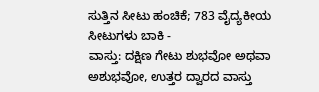ಸುತ್ತಿನ ಸೀಟು ಹಂಚಿಕೆ; 783 ವೈದ್ಯಕೀಯ ಸೀಟುಗಳು ಬಾಕಿ -
ವಾಸ್ತು: ದಕ್ಷಿಣ ಗೇಟು ಶುಭವೋ ಅಥವಾ ಅಶುಭವೋ, ಉತ್ತರ ದ್ವಾರದ ವಾಸ್ತು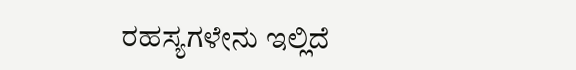ರಹಸ್ಯಗಳೇನು ಇಲ್ಲಿದೆ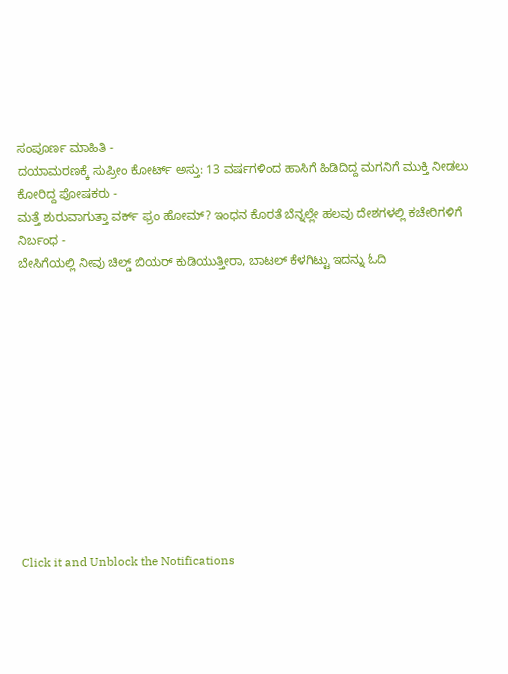ಸಂಪೂರ್ಣ ಮಾಹಿತಿ -
ದಯಾಮರಣಕ್ಕೆ ಸುಪ್ರೀಂ ಕೋರ್ಟ್ ಅಸ್ತು: 13 ವರ್ಷಗಳಿಂದ ಹಾಸಿಗೆ ಹಿಡಿದಿದ್ದ ಮಗನಿಗೆ ಮುಕ್ತಿ ನೀಡಲು ಕೋರಿದ್ದ ಪೋಷಕರು -
ಮತ್ತೆ ಶುರುವಾಗುತ್ತಾ ವರ್ಕ್ ಫ್ರಂ ಹೋಮ್? ಇಂಧನ ಕೊರತೆ ಬೆನ್ನಲ್ಲೇ ಹಲವು ದೇಶಗಳಲ್ಲಿ ಕಚೇರಿಗಳಿಗೆ ನಿರ್ಬಂಧ -
ಬೇಸಿಗೆಯಲ್ಲಿ ನೀವು ಚಿಲ್ಡ್ ಬಿಯರ್ ಕುಡಿಯುತ್ತೀರಾ, ಬಾಟಲ್ ಕೆಳಗಿಟ್ಟು ಇದನ್ನು ಓದಿ












Click it and Unblock the Notifications